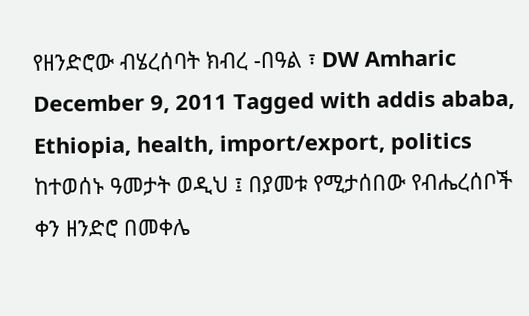የዘንድሮው ብሄረሰባት ክብረ -በዓል ፣ DW Amharic December 9, 2011 Tagged with addis ababa, Ethiopia, health, import/export, politics ከተወሰኑ ዓመታት ወዲህ ፤ በያመቱ የሚታሰበው የብሔረሰቦች ቀን ዘንድሮ በመቀሌ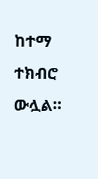ከተማ ተክብሮ ውሏል።